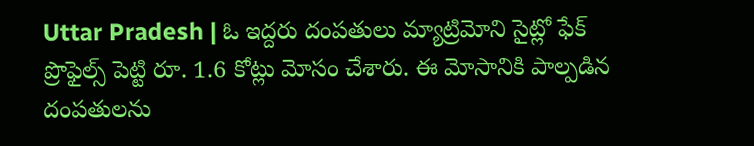Uttar Pradesh | ఓ ఇద్దరు దంపతులు మ్యాట్రిమోని సైట్లో ఫేక్ ప్రొఫైల్స్ పెట్టి రూ. 1.6 కోట్లు మోసం చేశారు. ఈ మోసానికి పాల్పడిన దంపతులను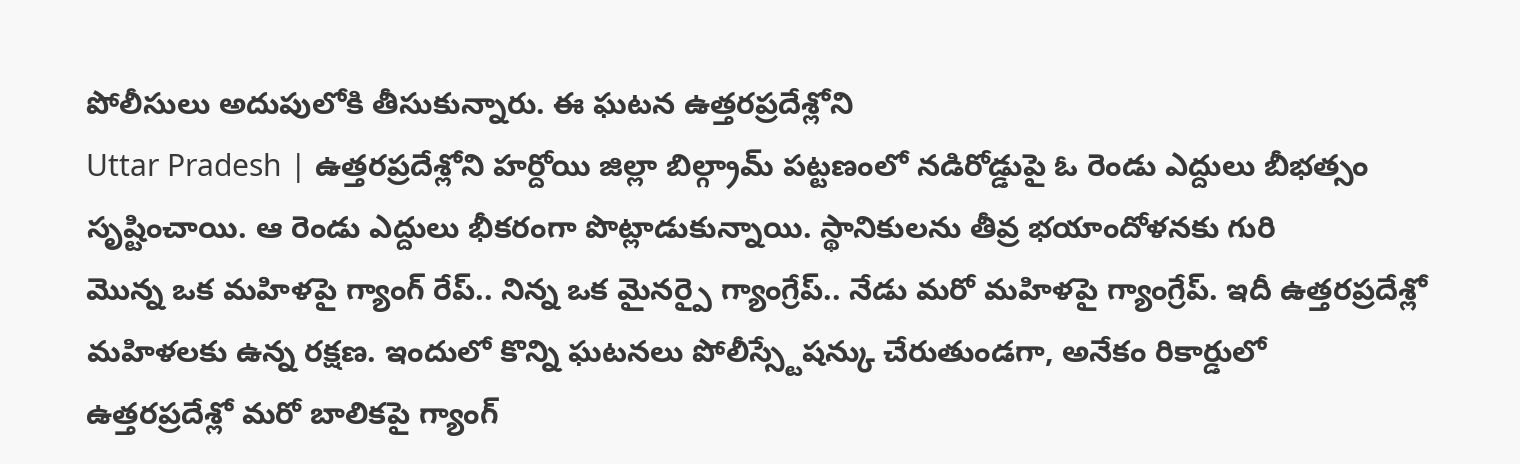పోలీసులు అదుపులోకి తీసుకున్నారు. ఈ ఘటన ఉత్తరప్రదేశ్లోని
Uttar Pradesh | ఉత్తరప్రదేశ్లోని హర్దోయి జిల్లా బిల్గ్రామ్ పట్టణంలో నడిరోడ్డుపై ఓ రెండు ఎద్దులు బీభత్సం సృష్టించాయి. ఆ రెండు ఎద్దులు భీకరంగా పొట్లాడుకున్నాయి. స్థానికులను తీవ్ర భయాందోళనకు గురి
మొన్న ఒక మహిళపై గ్యాంగ్ రేప్.. నిన్న ఒక మైనర్పై గ్యాంగ్రేప్.. నేడు మరో మహిళపై గ్యాంగ్రేప్. ఇదీ ఉత్తరప్రదేశ్లో మహిళలకు ఉన్న రక్షణ. ఇందులో కొన్ని ఘటనలు పోలీస్స్టేషన్కు చేరుతుండగా, అనేకం రికార్డులో
ఉత్తరప్రదేశ్లో మరో బాలికపై గ్యాంగ్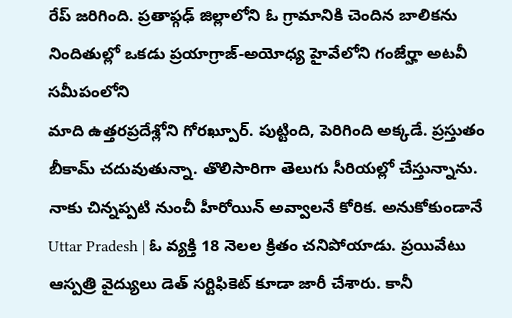రేప్ జరిగింది. ప్రతాప్గఢ్ జిల్లాలోని ఓ గ్రామానికి చెందిన బాలికను నిందితుల్లో ఒకడు ప్రయాగ్రాజ్-అయోధ్య హైవేలోని గంజేర్హా అటవీ సమీపంలోని
మాది ఉత్తరప్రదేశ్లోని గోరఖ్పూర్. పుట్టింది, పెరిగింది అక్కడే. ప్రస్తుతం బీకామ్ చదువుతున్నా. తొలిసారిగా తెలుగు సీరియల్లో చేస్తున్నాను. నాకు చిన్నప్పటి నుంచీ హీరోయిన్ అవ్వాలనే కోరిక. అనుకోకుండానే
Uttar Pradesh | ఓ వ్యక్తి 18 నెలల క్రితం చనిపోయాడు. ప్రయివేటు ఆస్పత్రి వైద్యులు డెత్ సర్టిఫికెట్ కూడా జారీ చేశారు. కానీ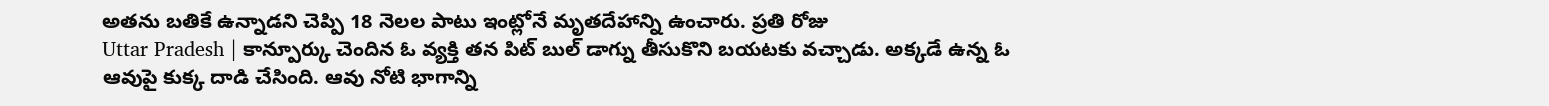అతను బతికే ఉన్నాడని చెప్పి 18 నెలల పాటు ఇంట్లోనే మృతదేహాన్ని ఉంచారు. ప్రతి రోజు
Uttar Pradesh | కాన్పూర్కు చెందిన ఓ వ్యక్తి తన పిట్ బుల్ డాగ్ను తీసుకొని బయటకు వచ్చాడు. అక్కడే ఉన్న ఓ ఆవుపై కుక్క దాడి చేసింది. ఆవు నోటి భాగాన్ని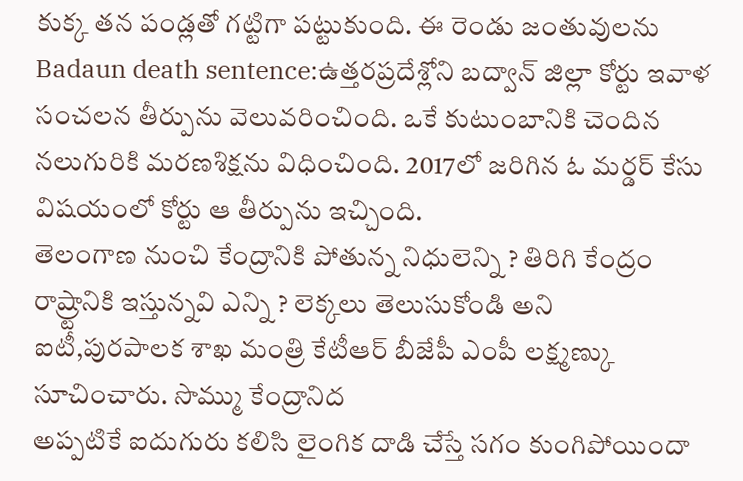కుక్క తన పండ్లతో గట్టిగా పట్టుకుంది. ఈ రెండు జంతువులను
Badaun death sentence:ఉత్తరప్రదేశ్లోని బద్వాన్ జిల్లా కోర్టు ఇవాళ సంచలన తీర్పును వెలువరించింది. ఒకే కుటుంబానికి చెందిన నలుగురికి మరణశిక్షను విధించింది. 2017లో జరిగిన ఓ మర్డర్ కేసు విషయంలో కోర్టు ఆ తీర్పును ఇచ్చింది.
తెలంగాణ నుంచి కేంద్రానికి పోతున్న నిధులెన్ని ? తిరిగి కేంద్రం రాష్ర్టానికి ఇస్తున్నవి ఎన్ని ? లెక్కలు తెలుసుకోండి అని ఐటీ,పురపాలక శాఖ మంత్రి కేటీఆర్ బీజేపీ ఎంపీ లక్ష్మణ్కు సూచించారు. సొమ్ము కేంద్రానిద
అప్పటికే ఐదుగురు కలిసి లైంగిక దాడి చేస్తే సగం కుంగిపోయిందా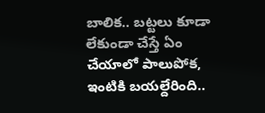బాలిక.. బట్టలు కూడా లేకుండా చేస్తే ఏం చేయాలో పాలుపోక, ఇంటికి బయల్దేరింది..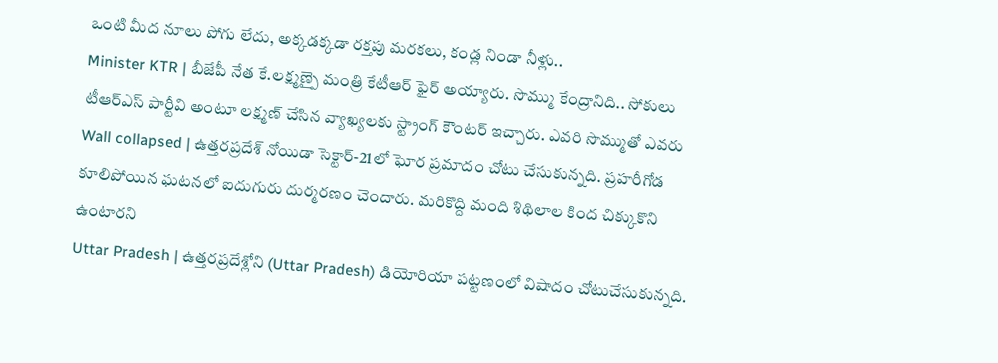ఒంటి మీద నూలు పోగు లేదు, అక్కడక్కడా రక్తపు మరకలు, కండ్ల నిండా నీళ్లు..
Minister KTR | బీజేపీ నేత కే.లక్ష్మణ్పై మంత్రి కేటీఆర్ ఫైర్ అయ్యారు. సొమ్ము కేంద్రానిది.. సోకులు టీఆర్ఎస్ పార్టీవి అంటూ లక్ష్మణ్ చేసిన వ్యాఖ్యలకు స్ట్రాంగ్ కౌంటర్ ఇచ్చారు. ఎవరి సొమ్ముతో ఎవరు
Wall collapsed | ఉత్తరప్రదేశ్ నోయిడా సెక్టార్-21లో ఘోర ప్రమాదం చోటు చేసుకున్నది. ప్రహరీగోడ కూలిపోయిన ఘటనలో ఐదుగురు దుర్మరణం చెందారు. మరికొద్ది మంది శిథిలాల కింద చిక్కుకొని ఉంటారని
Uttar Pradesh | ఉత్తరప్రదేశ్లోని (Uttar Pradesh) డియోరియా పట్టణంలో విషాదం చోటుచేసుకున్నది.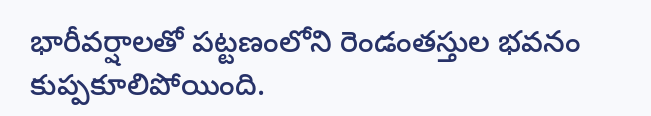భారీవర్షాలతో పట్టణంలోని రెండంతస్తుల భవనం కుప్పకూలిపోయింది.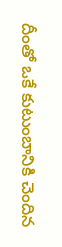దీంతో ఒకే కుటుంబానికి చెందిన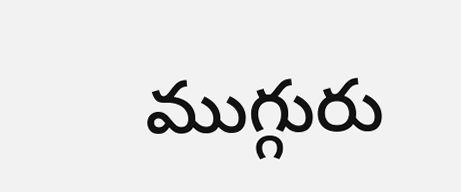ముగ్గురు